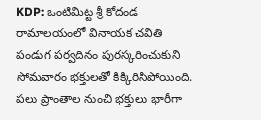KDP: ఒంటిమిట్ట శ్రీ కోదండ రామాలయంలో వినాయక చవితి పండుగ పర్వదినం పురస్కరించుకుని సోమవారం భక్తులతో కిక్కిరిసిపోయింది. పలు ప్రాంతాల నుంచి భక్తులు భారీగా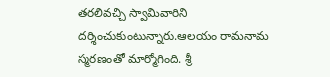తరలివచ్చి స్వామివారిని దర్శించుకుంటున్నారు.ఆలయం రామనామ స్మరణంతో మార్మోగింది. శ్రీ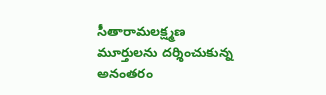సీతారామలక్ష్మణ మూర్తులను దర్శించుకున్న అనంతరం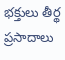భక్తులు తీర్థ ప్రసాదాలు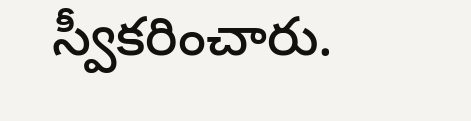స్వీకరించారు.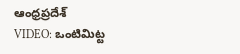ఆంధ్రప్రదేశ్
VIDEO: ఒంటిమిట్ట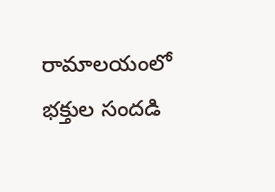రామాలయంలో భక్తుల సందడి